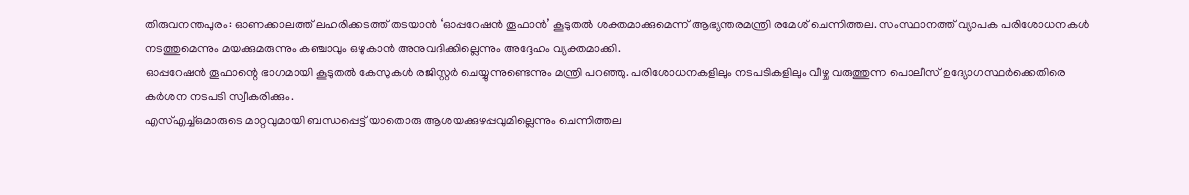തിരുവനന്തപുരം: ഓണക്കാലത്ത് ലഹരിക്കടത്ത് തടയാൻ ‘ഓപ്പറേഷൻ തൂഫാൻ’ കൂടുതൽ ശക്തമാക്കുമെന്ന് ആഭ്യന്തരമന്ത്രി രമേശ് ചെന്നിത്തല. സംസ്ഥാനത്ത് വ്യാപക പരിശോധനകൾ നടത്തുമെന്നും മയക്കുമരുന്നും കഞ്ചാവും ഒഴുകാൻ അനുവദിക്കില്ലെന്നും അദ്ദേഹം വ്യക്തമാക്കി.
ഓപ്പറേഷൻ തൂഫാന്റെ ഭാഗമായി കൂടുതൽ കേസുകൾ രജിസ്റ്റർ ചെയ്യുന്നുണ്ടെന്നും മന്ത്രി പറഞ്ഞു. പരിശോധനകളിലും നടപടികളിലും വീഴ്ച വരുത്തുന്ന പൊലീസ് ഉദ്യോഗസ്ഥർക്കെതിരെ കർശന നടപടി സ്വീകരിക്കും.
എസ്എച്ച്ഒമാരുടെ മാറ്റവുമായി ബന്ധപ്പെട്ട് യാതൊരു ആശയക്കുഴപ്പവുമില്ലെന്നും ചെന്നിത്തല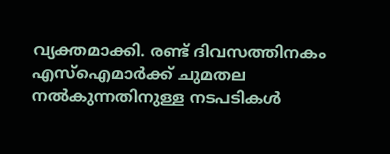വ്യക്തമാക്കി. രണ്ട് ദിവസത്തിനകം എസ്ഐമാർക്ക് ചുമതല നൽകുന്നതിനുള്ള നടപടികൾ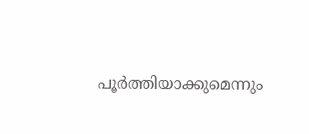പൂർത്തിയാക്കുമെന്നും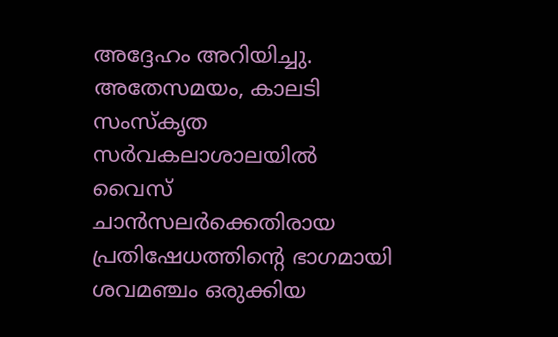അദ്ദേഹം അറിയിച്ചു.
അതേസമയം, കാലടി സംസ്കൃത സർവകലാശാലയിൽ വൈസ് ചാൻസലർക്കെതിരായ പ്രതിഷേധത്തിന്റെ ഭാഗമായി ശവമഞ്ചം ഒരുക്കിയ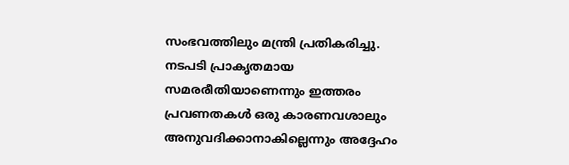സംഭവത്തിലും മന്ത്രി പ്രതികരിച്ചു. നടപടി പ്രാകൃതമായ സമരരീതിയാണെന്നും ഇത്തരം പ്രവണതകൾ ഒരു കാരണവശാലും അനുവദിക്കാനാകില്ലെന്നും അദ്ദേഹം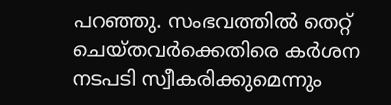പറഞ്ഞു. സംഭവത്തിൽ തെറ്റ് ചെയ്തവർക്കെതിരെ കർശന നടപടി സ്വീകരിക്കുമെന്നും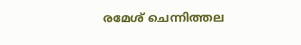രമേശ് ചെന്നിത്തല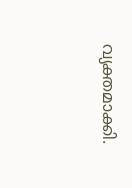വ്യക്തമാക്കി.